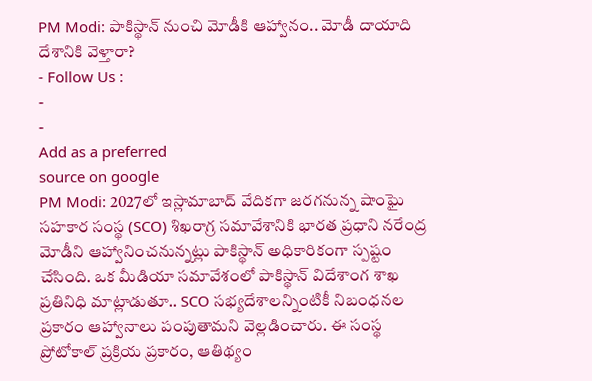PM Modi: పాకిస్థాన్ నుంచి మోడీకి ఆహ్వానం.. మోడీ దాయాది దేశానికి వెళ్తారా?
- Follow Us :
-
-
Add as a preferred
source on google
PM Modi: 2027లో ఇస్లామాబాద్ వేదికగా జరగనున్న షాంఘై సహకార సంస్థ (SCO) శిఖరాగ్ర సమావేశానికి భారత ప్రధాని నరేంద్ర మోడీని ఆహ్వానించనున్నట్లు పాకిస్థాన్ అధికారికంగా స్పష్టం చేసింది. ఒక మీడియా సమావేశంలో పాకిస్థాన్ విదేశాంగ శాఖ ప్రతినిధి మాట్లాడుతూ.. SCO సభ్యదేశాలన్నింటికీ నిబంధనల ప్రకారం ఆహ్వానాలు పంపుతామని వెల్లడించారు. ఈ సంస్థ ప్రోటోకాల్ ప్రక్రియ ప్రకారం, ఆతిథ్యం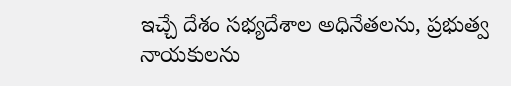ఇచ్చే దేశం సభ్యదేశాల అధినేతలను, ప్రభుత్వ నాయకులను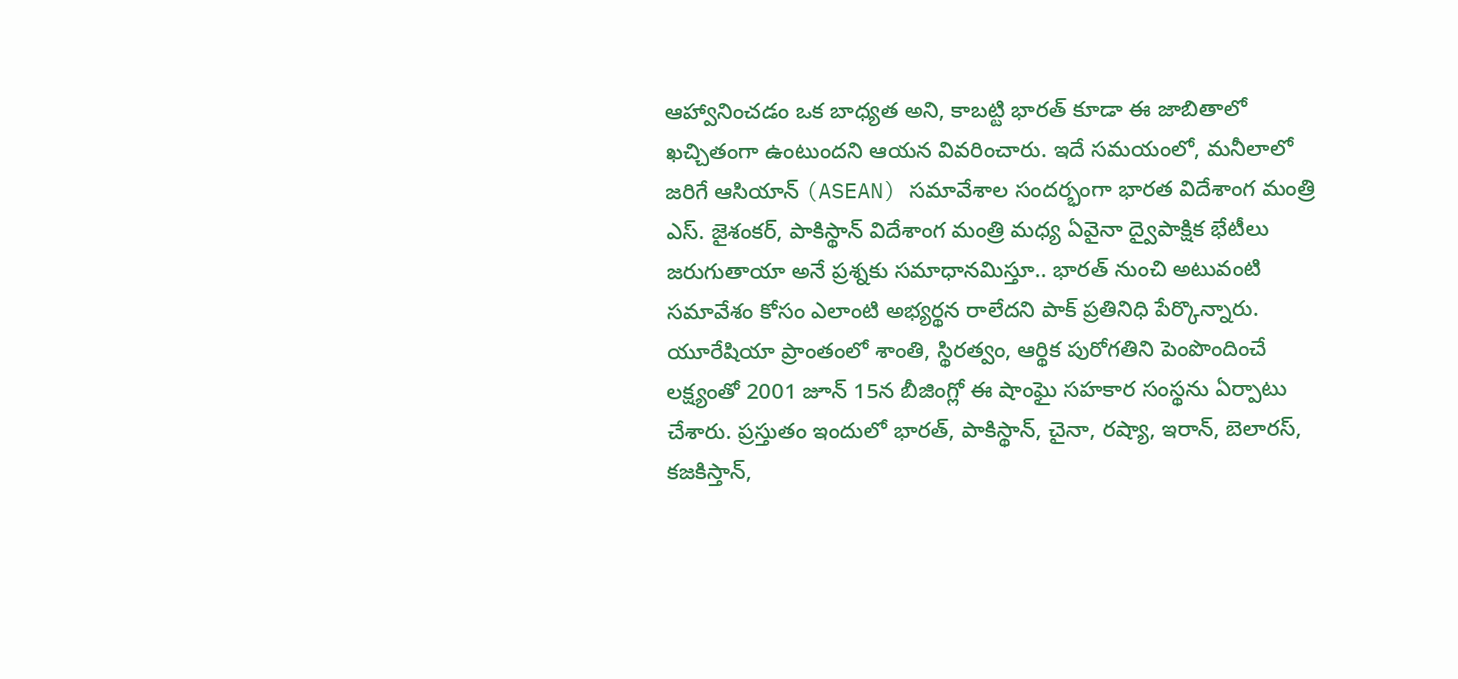ఆహ్వానించడం ఒక బాధ్యత అని, కాబట్టి భారత్ కూడా ఈ జాబితాలో ఖచ్చితంగా ఉంటుందని ఆయన వివరించారు. ఇదే సమయంలో, మనీలాలో జరిగే ఆసియాన్ (ASEAN) సమావేశాల సందర్భంగా భారత విదేశాంగ మంత్రి ఎస్. జైశంకర్, పాకిస్థాన్ విదేశాంగ మంత్రి మధ్య ఏవైనా ద్వైపాక్షిక భేటీలు జరుగుతాయా అనే ప్రశ్నకు సమాధానమిస్తూ.. భారత్ నుంచి అటువంటి సమావేశం కోసం ఎలాంటి అభ్యర్థన రాలేదని పాక్ ప్రతినిధి పేర్కొన్నారు.
యూరేషియా ప్రాంతంలో శాంతి, స్థిరత్వం, ఆర్థిక పురోగతిని పెంపొందించే లక్ష్యంతో 2001 జూన్ 15న బీజింగ్లో ఈ షాంఘై సహకార సంస్థను ఏర్పాటు చేశారు. ప్రస్తుతం ఇందులో భారత్, పాకిస్థాన్, చైనా, రష్యా, ఇరాన్, బెలారస్, కజకిస్తాన్,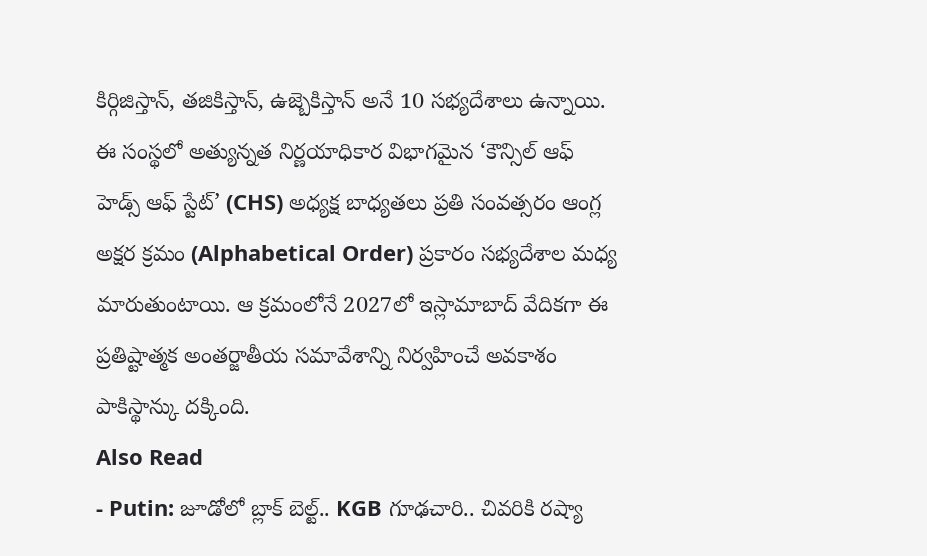కిర్గిజిస్తాన్, తజికిస్తాన్, ఉజ్బెకిస్తాన్ అనే 10 సభ్యదేశాలు ఉన్నాయి. ఈ సంస్థలో అత్యున్నత నిర్ణయాధికార విభాగమైన ‘కౌన్సిల్ ఆఫ్ హెడ్స్ ఆఫ్ స్టేట్’ (CHS) అధ్యక్ష బాధ్యతలు ప్రతి సంవత్సరం ఆంగ్ల అక్షర క్రమం (Alphabetical Order) ప్రకారం సభ్యదేశాల మధ్య మారుతుంటాయి. ఆ క్రమంలోనే 2027లో ఇస్లామాబాద్ వేదికగా ఈ ప్రతిష్టాత్మక అంతర్జాతీయ సమావేశాన్ని నిర్వహించే అవకాశం పాకిస్థాన్కు దక్కింది.
Also Read
- Putin: జూడోలో బ్లాక్ బెల్ట్.. KGB గూఢచారి.. చివరికి రష్యా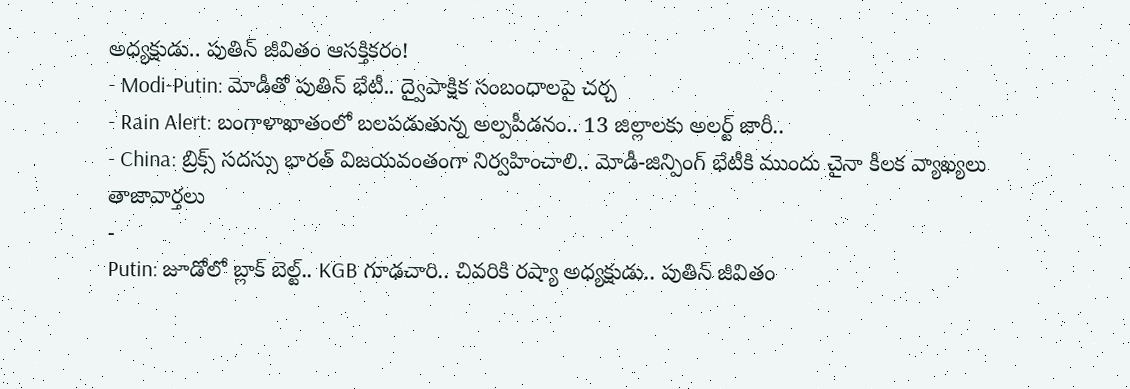అధ్యక్షుడు.. పుతిన్ జీవితం ఆసక్తికరం!
- Modi-Putin: మోడీతో పుతిన్ భేటీ.. ద్వైపాక్షిక సంబంధాలపై చర్చ
- Rain Alert: బంగాళాఖాతంలో బలపడుతున్న అల్పపీడనం.. 13 జిల్లాలకు అలర్ట్ జారీ..
- China: బ్రిక్స్ సదస్సు భారత్ విజయవంతంగా నిర్వహించాలి.. మోడీ-జిన్పింగ్ భేటీకి ముందు చైనా కీలక వ్యాఖ్యలు
తాజావార్తలు
-
Putin: జూడోలో బ్లాక్ బెల్ట్.. KGB గూఢచారి.. చివరికి రష్యా అధ్యక్షుడు.. పుతిన్ జీవితం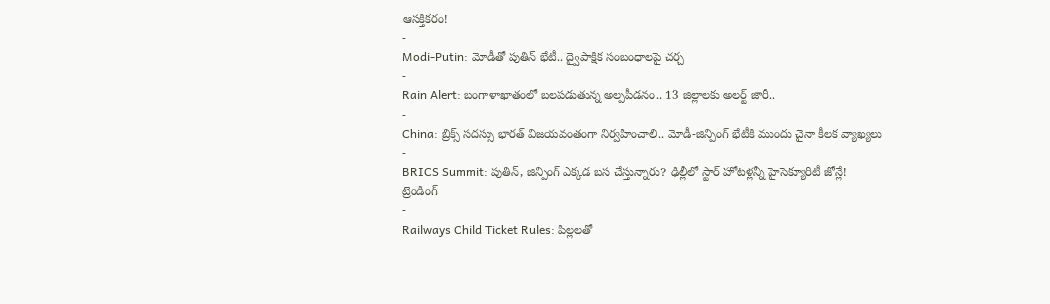ఆసక్తికరం!
-
Modi-Putin: మోడీతో పుతిన్ భేటీ.. ద్వైపాక్షిక సంబంధాలపై చర్చ
-
Rain Alert: బంగాళాఖాతంలో బలపడుతున్న అల్పపీడనం.. 13 జిల్లాలకు అలర్ట్ జారీ..
-
China: బ్రిక్స్ సదస్సు భారత్ విజయవంతంగా నిర్వహించాలి.. మోడీ-జిన్పింగ్ భేటీకి ముందు చైనా కీలక వ్యాఖ్యలు
-
BRICS Summit: పుతిన్, జిన్పింగ్ ఎక్కడ బస చేస్తున్నారు? ఢిల్లీలో స్టార్ హోటళ్లన్నీ హైసెక్యూరిటీ జోన్లే!
ట్రెండింగ్
-
Railways Child Ticket Rules: పిల్లలతో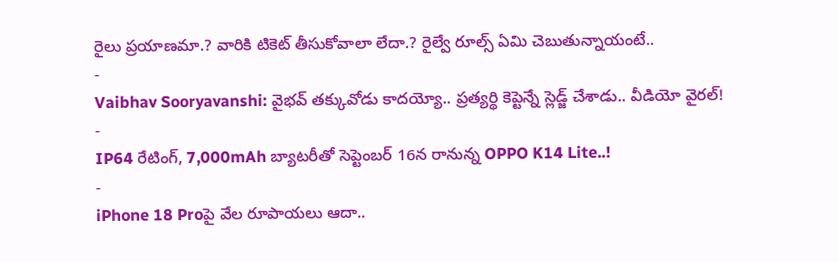రైలు ప్రయాణమా.? వారికి టికెట్ తీసుకోవాలా లేదా.? రైల్వే రూల్స్ ఏమి చెబుతున్నాయంటే..
-
Vaibhav Sooryavanshi: వైభవ్ తక్కువోడు కాదయ్యో.. ప్రత్యర్థి కెప్టెన్నే స్లెడ్జ్ చేశాడు.. వీడియో వైరల్!
-
IP64 రేటింగ్, 7,000mAh బ్యాటరీతో సెప్టెంబర్ 16న రానున్న OPPO K14 Lite..!
-
iPhone 18 Proపై వేల రూపాయలు ఆదా..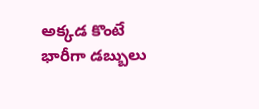అక్కడ కొంటే భారీగా డబ్బులు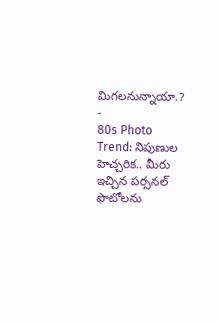మిగలనున్నాయా.?
-
80s Photo Trend: నిపుణుల హెచ్చరిక.. మీరు ఇచ్చిన పర్సనల్ ఫొటోలను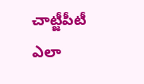చాట్జీపీటీ ఎలా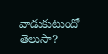వాడుకుటుందో తెలుసా?